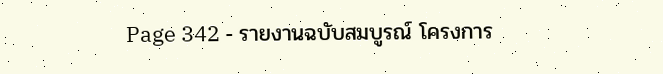Page 342 - รายงานฉบับสมบูรณ์ โครงการ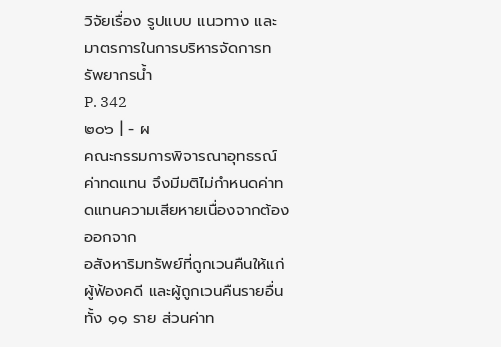วิจัยเรื่อง รูปแบบ แนวทาง และมาตรการในการบริหารจัดการทรัพยากรน้ำ
P. 342
๒๐๖ | - ผ
คณะกรรมการพิจารณาอุทธรณ์ค่าทดแทน จึงมีมติไม่กําหนดค่าทดแทนความเสียหายเนื่องจากต้องออกจาก
อสังหาริมทรัพย์ที่ถูกเวนคืนให้แก่ผู้ฟ้องคดี และผู้ถูกเวนคืนรายอื่นทั้ง ๑๑ ราย ส่วนค่าท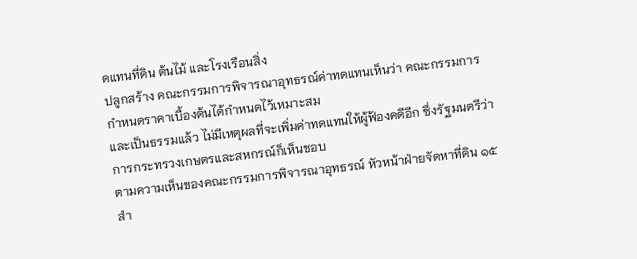ดแทนที่ดิน ต้นไม้ และโรงเรือนสิ่ง
ปลูกสร้าง คณะกรรมการพิจารณาอุทธรณ์ค่าทดแทนเห็นว่า คณะกรรมการกําหนดราคาเบื้องต้นได้กําหนดไว้เหมาะสม
และเป็นธรรมแล้ว ไม่มีเหตุผลที่จะเพิ่มค่าทดแทนให้ผู้ฟ้องคดีอีก ซึ่งรัฐมนตรีว่าการกระทรวงเกษตรและสหกรณ์ก็เห็นชอบ
ตามความเห็นของคณะกรรมการพิจารณาอุทธรณ์ หัวหน้าฝ่ายจัดหาที่ดิน ๑๕ สํา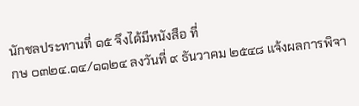นักชลประทานที่ ๑๕ จึงได้มีหนังสือ ที่
กษ ๐๓๒๔.๑๔/๑๑๒๔ ลงวันที่ ๙ ธันวาคม ๒๕๔๘ แจ้งผลการพิจา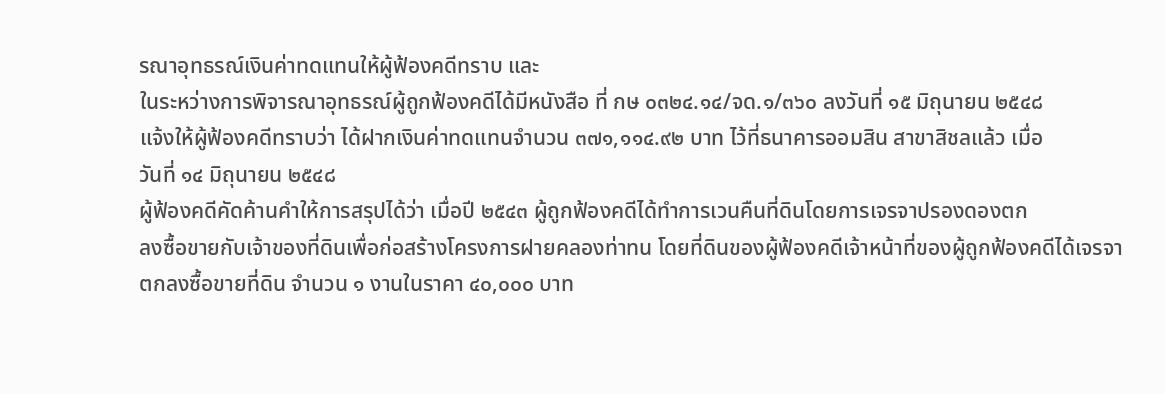รณาอุทธรณ์เงินค่าทดแทนให้ผู้ฟ้องคดีทราบ และ
ในระหว่างการพิจารณาอุทธรณ์ผู้ถูกฟ้องคดีได้มีหนังสือ ที่ กษ ๐๓๒๔.๑๔/จด.๑/๓๖๐ ลงวันที่ ๑๕ มิถุนายน ๒๕๔๘
แจ้งให้ผู้ฟ้องคดีทราบว่า ได้ฝากเงินค่าทดแทนจํานวน ๓๗๑,๑๑๔.๙๒ บาท ไว้ที่ธนาคารออมสิน สาขาสิชลแล้ว เมื่อ
วันที่ ๑๔ มิถุนายน ๒๕๔๘
ผู้ฟ้องคดีคัดค้านคําให้การสรุปได้ว่า เมื่อปี ๒๕๔๓ ผู้ถูกฟ้องคดีได้ทําการเวนคืนที่ดินโดยการเจรจาปรองดองตก
ลงซื้อขายกับเจ้าของที่ดินเพื่อก่อสร้างโครงการฝายคลองท่าทน โดยที่ดินของผู้ฟ้องคดีเจ้าหน้าที่ของผู้ถูกฟ้องคดีได้เจรจา
ตกลงซื้อขายที่ดิน จํานวน ๑ งานในราคา ๔๐,๐๐๐ บาท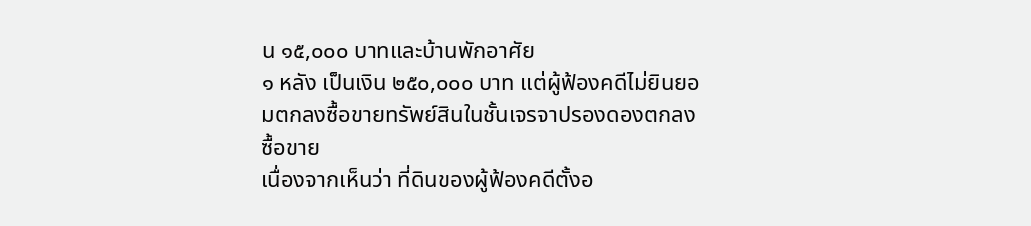น ๑๕,๐๐๐ บาทและบ้านพักอาศัย
๑ หลัง เป็นเงิน ๒๕๐,๐๐๐ บาท แต่ผู้ฟ้องคดีไม่ยินยอมตกลงซื้อขายทรัพย์สินในชั้นเจรจาปรองดองตกลงซื้อขาย
เนื่องจากเห็นว่า ที่ดินของผู้ฟ้องคดีตั้งอ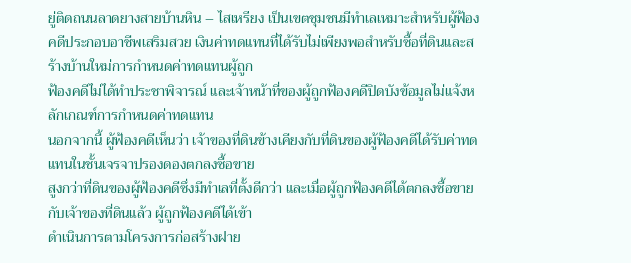ยู่ติดถนนลาดยางสายบ้านหิน – ไสเหรียง เป็นเขตชุมชนมีทําเลเหมาะสําหรับผู้ฟ้อง
คดีประกอบอาชีพเสริมสวย เงินค่าทดแทนที่ได้รับไม่เพียงพอสําหรับซื้อที่ดินและสร้างบ้านใหม่การกําหนดค่าทดแทนผู้ถูก
ฟ้องคดีไม่ได้ทําประชาพิจารณ์ และเจ้าหน้าที่ของผู้ถูกฟ้องคดีปิดบังข้อมูลไม่แจ้งหลักเกณฑ์การกําหนดค่าทดแทน
นอกจากนี้ ผู้ฟ้องคดีเห็นว่า เจ้าของที่ดินข้างเคียงกับที่ดินของผู้ฟ้องคดีได้รับค่าทดแทนในชั้นเจรจาปรองดองตกลงซื้อขาย
สูงกว่าที่ดินของผู้ฟ้องคดีซึ่งมีทําเลที่ตั้งดีกว่า และเมื่อผู้ถูกฟ้องคดีได้ตกลงซื้อขายกับเจ้าของที่ดินแล้ว ผู้ถูกฟ้องคดีได้เข้า
ดําเนินการตามโครงการก่อสร้างฝาย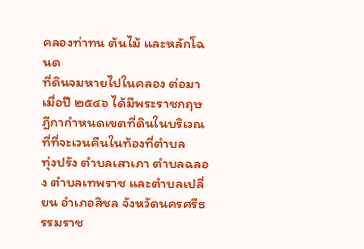คลองท่าทน ต้นไม้ และหลักโฉนด
ที่ดินจมหายไปในคลอง ต่อมาเมื่อปี ๒๕๔๖ ได้มีพระราชกฤษฎีกากําหนดเขตที่ดินในบริเวณที่ที่จะเวนคืนในท้องที่ตําบล
ทุ่งปรัง ตําบลเสาเภา ตําบลฉลอง ตําบลเทพราช และตําบลเปลี่ยน อําเภอสิชล จังหวัดนครศรีธรรมราช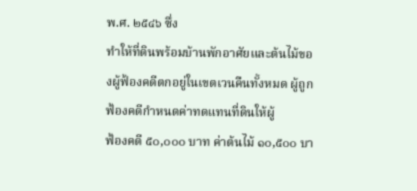พ.ศ. ๒๕๔๖ ซึ่ง
ทําให้ที่ดินพร้อมบ้านพักอาศัยและต้นไม้ของผู้ฟ้องคดีตกอยู่ในเขตเวนคืนทั้งหมด ผู้ถูกฟ้องคดีกําหนดค่าทดแทนที่ดินให้ผู้
ฟ้องคดี ๕๐,๐๐๐ บาท ค่าต้นไม้ ๑๐,๕๐๐ บา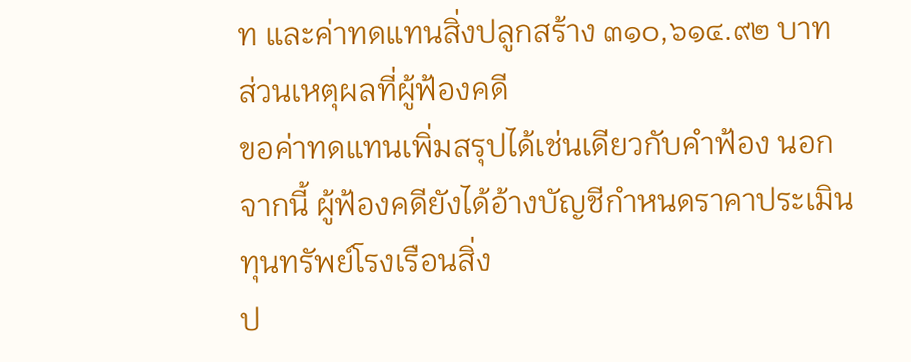ท และค่าทดแทนสิ่งปลูกสร้าง ๓๑๐,๖๑๔.๙๒ บาท ส่วนเหตุผลที่ผู้ฟ้องคดี
ขอค่าทดแทนเพิ่มสรุปได้เช่นเดียวกับคําฟ้อง นอกจากนี้ ผู้ฟ้องคดียังได้อ้างบัญชีกําหนดราคาประเมินทุนทรัพย์โรงเรือนสิ่ง
ป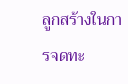ลูกสร้างในการจดทะ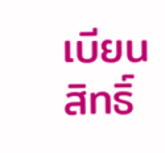เบียนสิทธิ์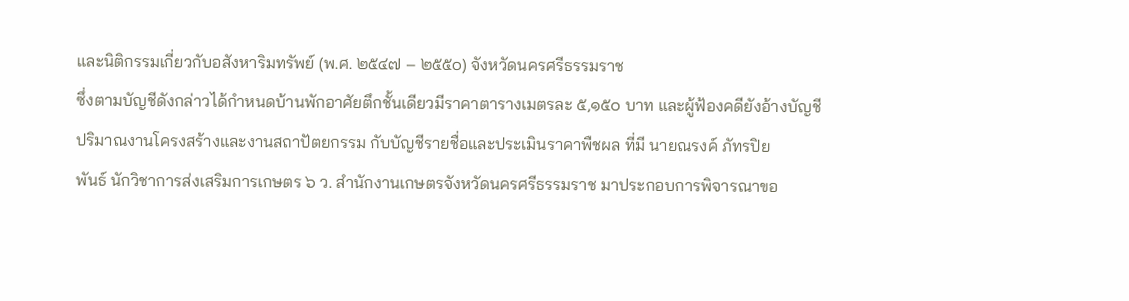และนิติกรรมเกี่ยวกับอสังหาริมทรัพย์ (พ.ศ. ๒๕๔๗ – ๒๕๕๐) จังหวัดนครศรีธรรมราช
ซึ่งตามบัญชีดังกล่าวได้กําหนดบ้านพักอาศัยตึกชั้นเดียวมีราคาตารางเมตรละ ๕,๑๕๐ บาท และผู้ฟ้องคดียังอ้างบัญชี
ปริมาณงานโครงสร้างและงานสถาปัตยกรรม กับบัญชีรายชื่อและประเมินราคาพืชผล ที่มี นายณรงค์ ภัทรปิย
พันธ์ นักวิชาการส่งเสริมการเกษตร ๖ ว. สํานักงานเกษตรจังหวัดนครศรีธรรมราช มาประกอบการพิจารณาขอ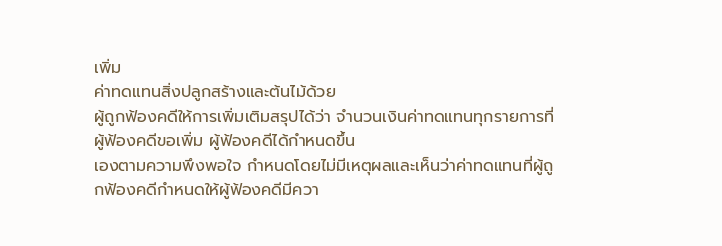เพิ่ม
ค่าทดแทนสิ่งปลูกสร้างและต้นไม้ด้วย
ผู้ถูกฟ้องคดีให้การเพิ่มเติมสรุปได้ว่า จํานวนเงินค่าทดแทนทุกรายการที่ผู้ฟ้องคดีขอเพิ่ม ผู้ฟ้องคดีได้กําหนดขึ้น
เองตามความพึงพอใจ กําหนดโดยไม่มีเหตุผลและเห็นว่าค่าทดแทนที่ผู้ถูกฟ้องคดีกําหนดให้ผู้ฟ้องคดีมีควา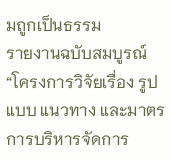มถูกเป็นธรรม
รายงานฉบับสมบูรณ์ “โครงการวิจัยเรื่อง รูปแบบ แนวทาง และมาตรการบริหารจัดการ